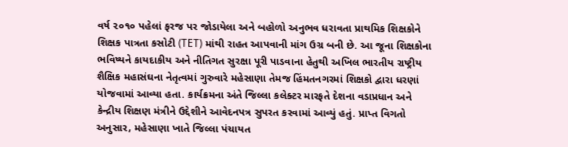વર્ષ ૨૦૧૦ પહેલાં ફરજ પર જોડાયેલા અને બહોળો અનુભવ ધરાવતા પ્રાથમિક શિક્ષકોને શિક્ષક પાત્રતા કસોટી (TET) માંથી રાહત આપવાની માંગ ઉગ્ર બની છે. આ જૂના શિક્ષકોના ભવિષ્યને કાયદાકીય અને નીતિગત સુરક્ષા પૂરી પાડવાના હેતુથી અખિલ ભારતીય રાષ્ટ્રીય શૈક્ષિક મહાસંઘના નેતૃત્વમાં ગુરુવારે મહેસાણા તેમજ હિંમતનગરમાં શિક્ષકો દ્વારા ધરણાં યોજવામાં આવ્યા હતા. કાર્યક્રમના અંતે જિલ્લા કલેક્ટર મારફતે દેશના વડાપ્રધાન અને કેન્દ્રીય શિક્ષણ મંત્રીને ઉદ્દેશીને આવેદનપત્ર સુપરત કરવામાં આવ્યું હતું. પ્રાપ્ત વિગતો અનુસાર, મહેસાણા ખાતે જિલ્લા પંચાયત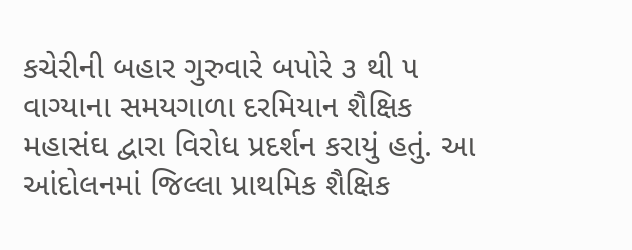કચેરીની બહાર ગુરુવારે બપોરે ૩ થી ૫ વાગ્યાના સમયગાળા દરમિયાન શૈક્ષિક મહાસંઘ દ્વારા વિરોધ પ્રદર્શન કરાયું હતું. આ આંદોલનમાં જિલ્લા પ્રાથમિક શૈક્ષિક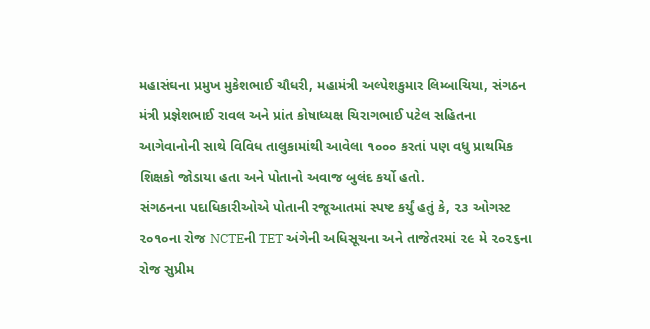મહાસંઘના પ્રમુખ મુકેશભાઈ ચૌધરી, મહામંત્રી અલ્પેશકુમાર લિમ્બાચિયા, સંગઠન મંત્રી પ્રજ્ઞેશભાઈ રાવલ અને પ્રાંત કોષાધ્યક્ષ ચિરાગભાઈ પટેલ સહિતના આગેવાનોની સાથે વિવિધ તાલુકામાંથી આવેલા ૧૦૦૦ કરતાં પણ વધુ પ્રાથમિક શિક્ષકો જોડાયા હતા અને પોતાનો અવાજ બુલંદ કર્યો હતો.
સંગઠનના પદાધિકારીઓએ પોતાની રજૂઆતમાં સ્પષ્ટ કર્યું હતું કે, ૨૩ ઓગસ્ટ ૨૦૧૦ના રોજ NCTEની TET અંગેની અધિસૂચના અને તાજેતરમાં ૨૯ મે ૨૦૨૬ના રોજ સુપ્રીમ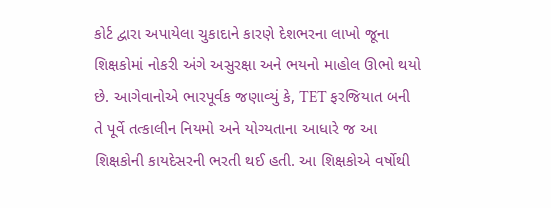કોર્ટ દ્વારા અપાયેલા ચુકાદાને કારણે દેશભરના લાખો જૂના શિક્ષકોમાં નોકરી અંગે અસુરક્ષા અને ભયનો માહોલ ઊભો થયો છે. આગેવાનોએ ભારપૂર્વક જણાવ્યું કે, TET ફરજિયાત બની તે પૂર્વે તત્કાલીન નિયમો અને યોગ્યતાના આધારે જ આ શિક્ષકોની કાયદેસરની ભરતી થઈ હતી. આ શિક્ષકોએ વર્ષોથી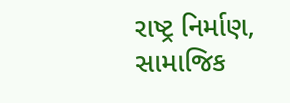રાષ્ટ્ર નિર્માણ, સામાજિક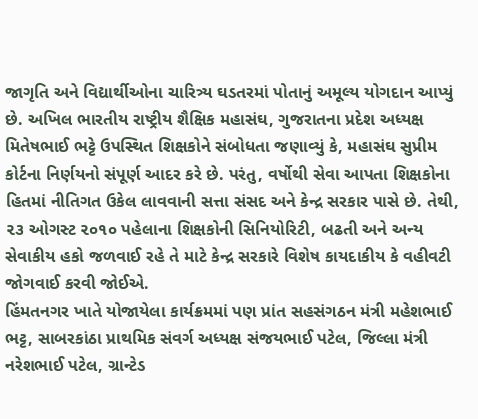જાગૃતિ અને વિદ્યાર્થીઓના ચારિત્ર્ય ઘડતરમાં પોતાનું અમૂલ્ય યોગદાન આપ્યું છે. અખિલ ભારતીય રાષ્ટ્રીય શૈક્ષિક મહાસંઘ, ગુજરાતના પ્રદેશ અધ્યક્ષ મિતેષભાઈ ભટ્ટે ઉપસ્થિત શિક્ષકોને સંબોધતા જણાવ્યું કે, મહાસંઘ સુપ્રીમ કોર્ટના નિર્ણયનો સંપૂર્ણ આદર કરે છે. પરંતુ, વર્ષોથી સેવા આપતા શિક્ષકોના હિતમાં નીતિગત ઉકેલ લાવવાની સત્તા સંસદ અને કેન્દ્ર સરકાર પાસે છે. તેથી, ૨૩ ઓગસ્ટ ૨૦૧૦ પહેલાના શિક્ષકોની સિનિયોરિટી, બઢતી અને અન્ય સેવાકીય હકો જળવાઈ રહે તે માટે કેન્દ્ર સરકારે વિશેષ કાયદાકીય કે વહીવટી જોગવાઈ કરવી જોઈએ.
હિંમતનગર ખાતે યોજાયેલા કાર્યક્રમમાં પણ પ્રાંત સહસંગઠન મંત્રી મહેશભાઈ ભટ્ટ, સાબરકાંઠા પ્રાથમિક સંવર્ગ અધ્યક્ષ સંજયભાઈ પટેલ, જિલ્લા મંત્રી નરેશભાઈ પટેલ, ગ્રાન્ટેડ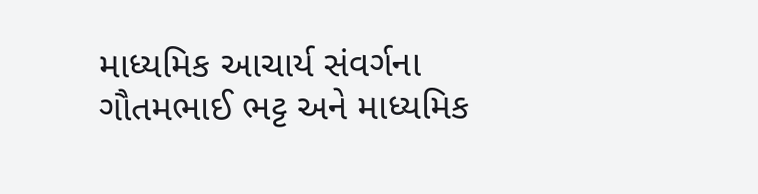માધ્યમિક આચાર્ય સંવર્ગના ગૌતમભાઈ ભટ્ટ અને માધ્યમિક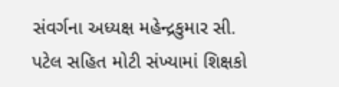સંવર્ગના અધ્યક્ષ મહેન્દ્રકુમાર સી. પટેલ સહિત મોટી સંખ્યામાં શિક્ષકો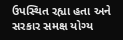ઉપસ્થિત રહ્યા હતા અને સરકાર સમક્ષ યોગ્ય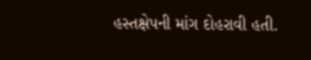હસ્તક્ષેપની માંગ દોહરાવી હતી.